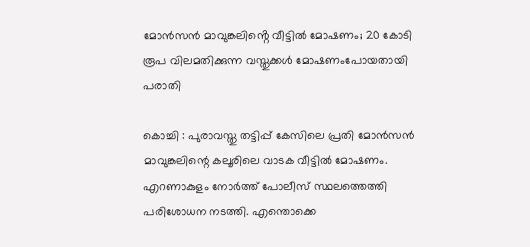മോന്‍സൻ മാവുങ്കലിൻ്റെ വീട്ടില്‍ മോഷണം; 20 കോടി രൂപ വിലമതിക്കുന്ന വസ്തുക്കള്‍ മോഷണംപോയതായി പരാതി

കൊച്ചി : പുരാവസ്തു തട്ടിപ്പ് കേസിലെ പ്രതി മോന്‍സന്‍ മാവുങ്കലിന്റെ കലൂരിലെ വാടക വീട്ടില്‍ മോഷണം. എറണാകുളം നോര്‍ത്ത് പോലീസ് സ്ഥലത്തെത്തി പരിശോധന നടത്തി. എന്തൊക്കെ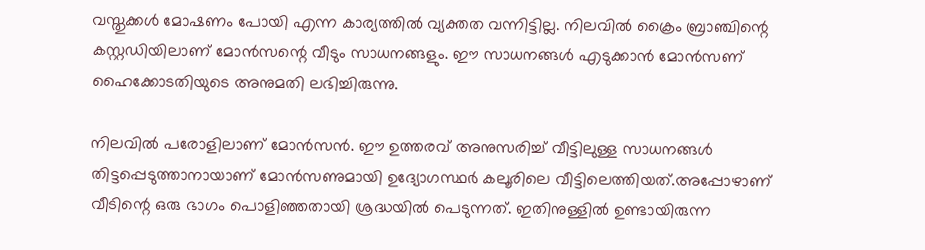വസ്തുക്കള്‍ മോഷണം പോയി എന്ന കാര്യത്തില്‍ വ്യക്തത വന്നിട്ടില്ല. നിലവില്‍ ക്രൈം ബ്രാഞ്ചിന്റെ കസ്റ്റഡിയിലാണ് മോന്‍സന്റെ വീടും സാധനങ്ങളും. ഈ സാധനങ്ങള്‍ എടുക്കാന്‍ മോന്‍സണ് ഹൈക്കോടതിയുടെ അനുമതി ലഭിച്ചിരുന്നു.

നിലവില്‍ പരോളിലാണ് മോന്‍സന്‍. ഈ ഉത്തരവ് അനുസരിച്ച് വീട്ടിലുള്ള സാധനങ്ങള്‍ തിട്ടപ്പെടുത്താനായാണ് മോന്‍സണുമായി ഉദ്യോഗസ്ഥര്‍ കലൂരിലെ വീട്ടിലെത്തിയത്.അപ്പോഴാണ് വീടിന്റെ ഒരു ഭാഗം പൊളിഞ്ഞതായി ശ്രദ്ധയില്‍ പെടുന്നത്. ഇതിനുള്ളില്‍ ഉണ്ടായിരുന്ന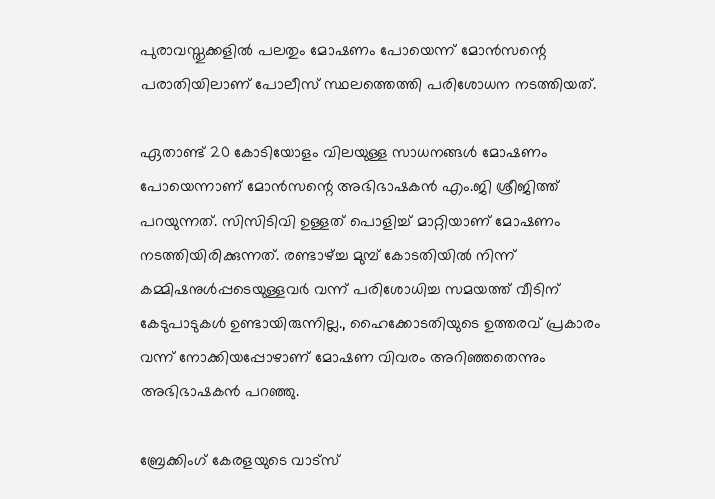പുരാവസ്തുക്കളില്‍ പലതും മോഷണം പോയെന്ന് മോന്‍സന്റെ പരാതിയിലാണ് പോലീസ് സ്ഥലത്തെത്തി പരിശോധന നടത്തിയത്.

ഏതാണ്ട് 20 കോടിയോളം വിലയുള്ള സാധനങ്ങള്‍ മോഷണം പോയെന്നാണ് മോന്‍സന്റെ അഭിഭാഷകന്‍ എം.ജി ശ്രീജിത്ത് പറയുന്നത്. സിസിടിവി ഉള്ളത് പൊളിച്ച് മാറ്റിയാണ് മോഷണം നടത്തിയിരിക്കുന്നത്. രണ്ടാഴ്ച്ച മുമ്പ് കോടതിയില്‍ നിന്ന് കമ്മിഷനുള്‍പ്പടെയുള്ളവര്‍ വന്ന് പരിശോധിച്ച സമയത്ത് വീടിന് കേടുപാടുകള്‍ ഉണ്ടായിരുന്നില്ല., ഹൈക്കോടതിയുടെ ഉത്തരവ് പ്രകാരം വന്ന് നോക്കിയപ്പോഴാണ് മോഷണ വിവരം അറിഞ്ഞതെന്നും അഭിഭാഷകന്‍ പറഞ്ഞു.

ബ്രേക്കിംഗ് കേരളയുടെ വാട്സ്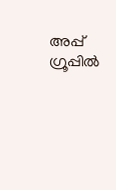അപ്പ് ഗ്രൂപ്പിൽ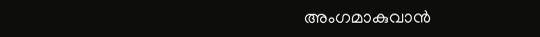അംഗമാകുവാൻ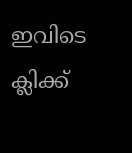ഇവിടെ ക്ലിക്ക്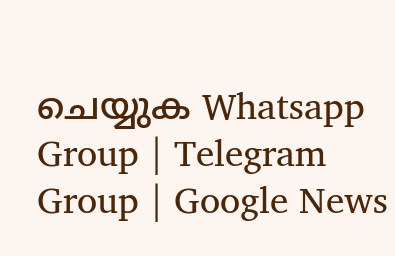ചെയ്യുക Whatsapp Group | Telegram Group | Google News